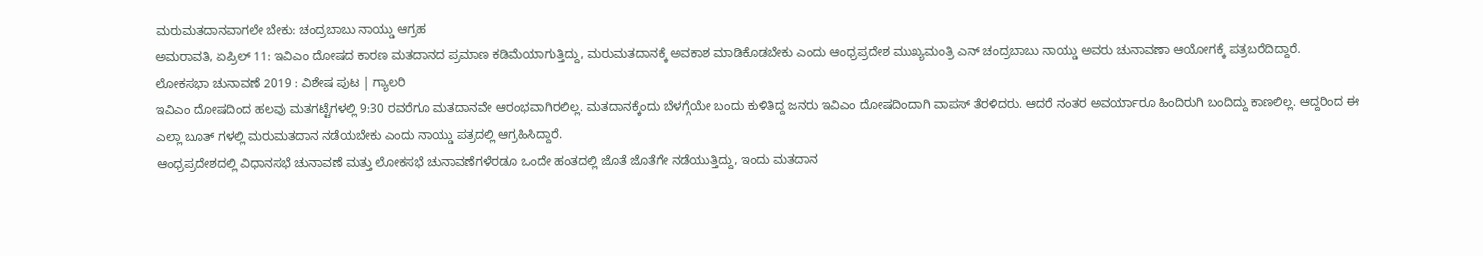ಮರುಮತದಾನವಾಗಲೇ ಬೇಕು: ಚಂದ್ರಬಾಬು ನಾಯ್ಡು ಆಗ್ರಹ
ಅಮರಾವತಿ, ಏಪ್ರಿಲ್ 11: ಇವಿಎಂ ದೋಷದ ಕಾರಣ ಮತದಾನದ ಪ್ರಮಾಣ ಕಡಿಮೆಯಾಗುತ್ತಿದ್ದು, ಮರುಮತದಾನಕ್ಕೆ ಅವಕಾಶ ಮಾಡಿಕೊಡಬೇಕು ಎಂದು ಆಂಧ್ರಪ್ರದೇಶ ಮುಖ್ಯಮಂತ್ರಿ ಎನ್ ಚಂದ್ರಬಾಬು ನಾಯ್ಡು ಅವರು ಚುನಾವಣಾ ಆಯೋಗಕ್ಕೆ ಪತ್ರಬರೆದಿದ್ದಾರೆ.
ಲೋಕಸಭಾ ಚುನಾವಣೆ 2019 : ವಿಶೇಷ ಪುಟ | ಗ್ಯಾಲರಿ
ಇವಿಎಂ ದೋಷದಿಂದ ಹಲವು ಮತಗಟ್ಟೆಗಳಲ್ಲಿ 9:30 ರವರೆಗೂ ಮತದಾನವೇ ಆರಂಭವಾಗಿರಲಿಲ್ಲ. ಮತದಾನಕ್ಕೆಂದು ಬೆಳಗ್ಗೆಯೇ ಬಂದು ಕುಳಿತಿದ್ದ ಜನರು ಇವಿಎಂ ದೋಷದಿಂದಾಗಿ ವಾಪಸ್ ತೆರಳಿದರು. ಆದರೆ ನಂತರ ಅವರ್ಯಾರೂ ಹಿಂದಿರುಗಿ ಬಂದಿದ್ದು ಕಾಣಲಿಲ್ಲ. ಆದ್ದರಿಂದ ಈ ಎಲ್ಲಾ ಬೂತ್ ಗಳಲ್ಲಿ ಮರುಮತದಾನ ನಡೆಯಬೇಕು ಎಂದು ನಾಯ್ಡು ಪತ್ರದಲ್ಲಿ ಆಗ್ರಹಿಸಿದ್ದಾರೆ.
ಆಂಧ್ರಪ್ರದೇಶದಲ್ಲಿ ವಿಧಾನಸಭೆ ಚುನಾವಣೆ ಮತ್ತು ಲೋಕಸಭೆ ಚುನಾವಣೆಗಳೆರಡೂ ಒಂದೇ ಹಂತದಲ್ಲಿ ಜೊತೆ ಜೊತೆಗೇ ನಡೆಯುತ್ತಿದ್ದು, ಇಂದು ಮತದಾನ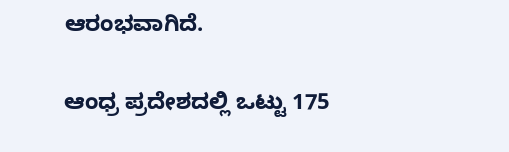ಆರಂಭವಾಗಿದೆ.

ಆಂಧ್ರ ಪ್ರದೇಶದಲ್ಲಿ ಒಟ್ಟು 175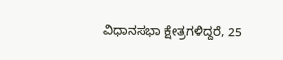ವಿಧಾನಸಭಾ ಕ್ಷೇತ್ರಗಳಿದ್ದರೆ, 25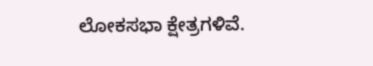ಲೋಕಸಭಾ ಕ್ಷೇತ್ರಗಳಿವೆ.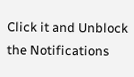Click it and Unblock the Notifications